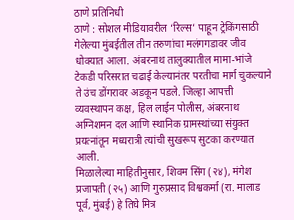ठाणे प्रतिनिधी
ठाणे : सोशल मीडियावरील ‘रिल्स’ पाहून ट्रेकिंगसाठी गेलेल्या मुंबईतील तीन तरुणांचा मलंगगडावर जीव धोक्यात आला. अंबरनाथ तालुक्यातील मामा-भांजे टेकडी परिसरात चढाई केल्यानंतर परतीचा मार्ग चुकल्याने ते उंच डोंगरावर अडकून पडले. जिल्हा आपत्ती व्यवस्थापन कक्ष, हिल लाईन पोलीस, अंबरनाथ अग्निशमन दल आणि स्थानिक ग्रामस्थांच्या संयुक्त प्रयत्नांतून मध्यरात्री त्यांची सुखरूप सुटका करण्यात आली.
मिळालेल्या माहितीनुसार, शिवम सिंग (२४), मंगेश प्रजापती (२५) आणि गुरुप्रसाद विश्वकर्मा (रा. मालाड पूर्व, मुंबई) हे तिघे मित्र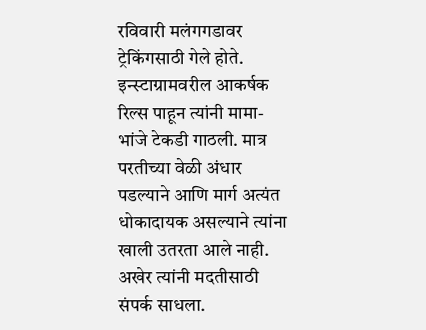रविवारी मलंगगडावर ट्रेकिंगसाठी गेले होते. इन्स्टाग्रामवरील आकर्षक रिल्स पाहून त्यांनी मामा-भांजे टेकडी गाठली. मात्र परतीच्या वेळी अंधार पडल्याने आणि मार्ग अत्यंत धोकादायक असल्याने त्यांना खाली उतरता आले नाही. अखेर त्यांनी मदतीसाठी संपर्क साधला.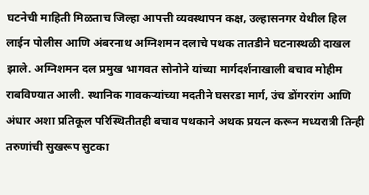घटनेची माहिती मिळताच जिल्हा आपत्ती व्यवस्थापन कक्ष, उल्हासनगर येथील हिल लाईन पोलीस आणि अंबरनाथ अग्निशमन दलाचे पथक तातडीने घटनास्थळी दाखल झाले. अग्निशमन दल प्रमुख भागवत सोनोने यांच्या मार्गदर्शनाखाली बचाव मोहीम राबविण्यात आली. स्थानिक गावकऱ्यांच्या मदतीने घसरडा मार्ग, उंच डोंगररांग आणि अंधार अशा प्रतिकूल परिस्थितीतही बचाव पथकाने अथक प्रयत्न करून मध्यरात्री तिन्ही तरुणांची सुखरूप सुटका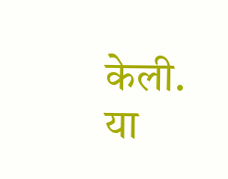केली.
या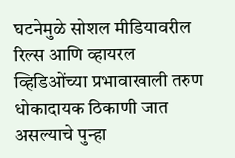घटनेमुळे सोशल मीडियावरील रिल्स आणि व्हायरल व्हिडिओंच्या प्रभावाखाली तरुण धोकादायक ठिकाणी जात असल्याचे पुन्हा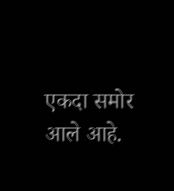एकदा समोर आले आहे.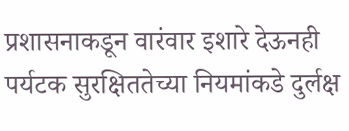प्रशासनाकडून वारंवार इशारे देऊनही पर्यटक सुरक्षिततेच्या नियमांकडे दुर्लक्ष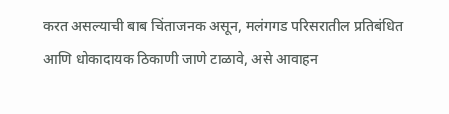करत असल्याची बाब चिंताजनक असून, मलंगगड परिसरातील प्रतिबंधित आणि धोकादायक ठिकाणी जाणे टाळावे, असे आवाहन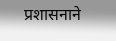प्रशासनाने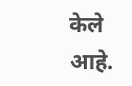केले आहे.